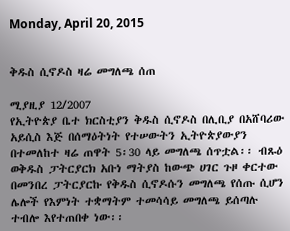Monday, April 20, 2015


ቅዱስ ሲኖዶስ ዛሬ መግለጫ ሰጠ

ሚያዚያ 12/2007
የኢትዮጵያ ቤተ ክርስቲያን ቅዱስ ሲኖዶስ በሊቢያ በአሸባሪው አይሲስ እጅ በሰማዕትነት የተሠውትን ኢትዮጵያውያን በተመለከተ ዛሬ ጠዋት 5፡30 ላይ መግለጫ ሰጥቷል፡፡ ብጹዕ ወቅዱስ ፓትርያርክ አቡነ ማትያስ ከውጭ ሀገር ጉዞ ቀርተው በመንበረ ፓትርያርኩ የቅዱስ ሲኖዶሱን መግለጫ የሰጡ ሲሆን ሌሎች የእምነት ተቋማትም ተመሳሳይ መግለጫ ይሰጣሉ ተብሎ እየተጠበቀ ነው፡፡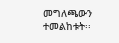መግለጫውን ተመልከቱት፡፡